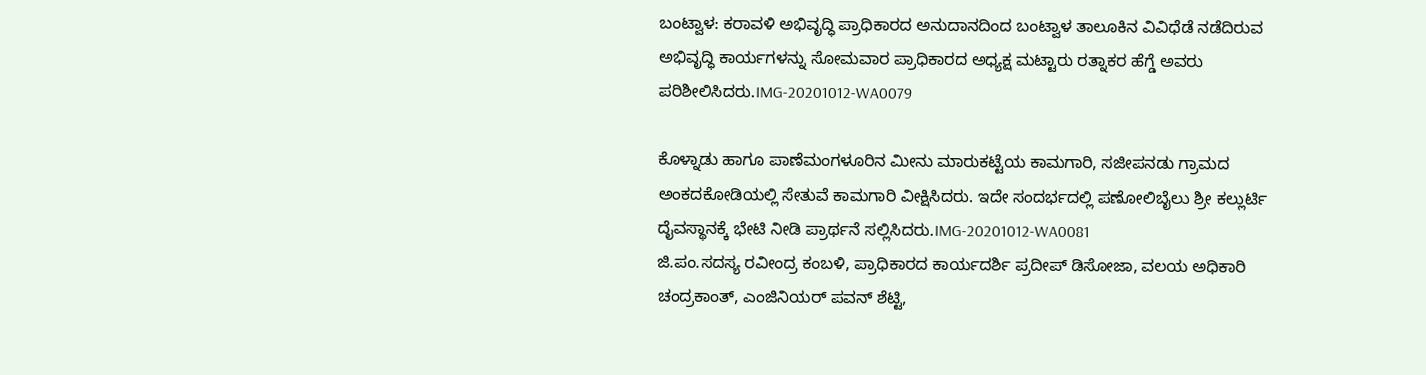ಬಂಟ್ವಾಳ: ಕರಾವಳಿ ಅಭಿವೃದ್ಧಿ ಪ್ರಾಧಿಕಾರದ ಅನುದಾನದಿಂದ ಬಂಟ್ವಾಳ ತಾಲೂಕಿನ ವಿವಿಧೆಡೆ ನಡೆದಿರುವ ಅಭಿವೃದ್ಧಿ ಕಾರ್ಯಗಳನ್ನು ಸೋಮವಾರ ಪ್ರಾಧಿಕಾರದ ಅಧ್ಯಕ್ಷ ಮಟ್ಟಾರು ರತ್ನಾಕರ ಹೆಗ್ಡೆ ಅವರು ಪರಿಶೀಲಿಸಿದರು.IMG-20201012-WA0079

ಕೊಳ್ನಾಡು ಹಾಗೂ ಪಾಣೆಮಂಗಳೂರಿನ ಮೀನು ಮಾರುಕಟ್ಟೆಯ ಕಾಮಗಾರಿ, ಸಜೀಪನಡು ಗ್ರಾಮದ ಅಂಕದಕೋಡಿಯಲ್ಲಿ ಸೇತುವೆ ಕಾಮಗಾರಿ ವೀಕ್ಷಿಸಿದರು. ಇದೇ ಸಂದರ್ಭದಲ್ಲಿ ಪಣೋಲಿಬೈಲು ಶ್ರೀ ಕಲ್ಲುರ್ಟಿ ದೈವಸ್ಥಾನಕ್ಕೆ ಭೇಟಿ ನೀಡಿ ಪ್ರಾರ್ಥನೆ ಸಲ್ಲಿಸಿದರು.IMG-20201012-WA0081
ಜಿ.ಪಂ.ಸದಸ್ಯ ರವೀಂದ್ರ ಕಂಬಳಿ, ಪ್ರಾಧಿಕಾರದ ಕಾರ್ಯದರ್ಶಿ ಪ್ರದೀಪ್ ಡಿಸೋಜಾ, ವಲಯ ಅಧಿಕಾರಿ ಚಂದ್ರಕಾಂತ್, ಎಂಜಿನಿಯರ್ ಪವನ್ ಶೆಟ್ಟಿ,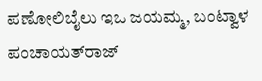ಪಣೋಲಿಬೈಲು ಇಒ ಜಯಮ್ಮ, ಬಂಟ್ವಾಳ ಪಂಚಾಯತ್‌ರಾಜ್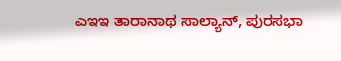ಎಇಇ ತಾರಾನಾಥ ಸಾಲ್ಯಾನ್, ಪುರಸಭಾ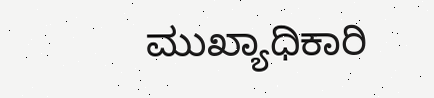ಮುಖ್ಯಾಧಿಕಾರಿ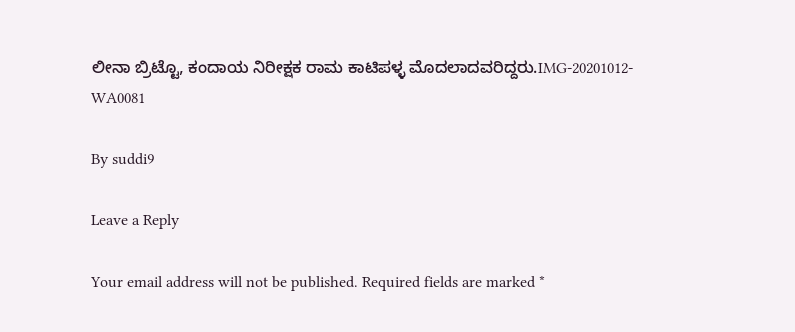ಲೀನಾ ಬ್ರಿಟ್ಟೊ, ಕಂದಾಯ ನಿರೀಕ್ಷಕ ರಾಮ ಕಾಟಿಪಳ್ಳ ಮೊದಲಾದವರಿದ್ದರು.IMG-20201012-WA0081

By suddi9

Leave a Reply

Your email address will not be published. Required fields are marked *